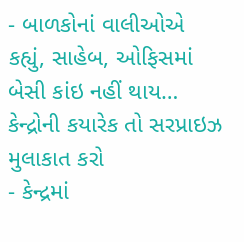- બાળકોનાં વાલીઓએ કહ્યું, સાહેબ, ઓફિસમાં બેસી કાંઇ નહીં થાય… કેન્દ્રોની કયારેક તો સરપ્રાઇઝ મુલાકાત કરો
- કેન્દ્રમાં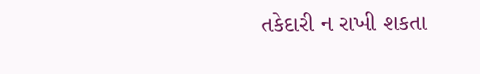તકેદારી ન રાખી શકતા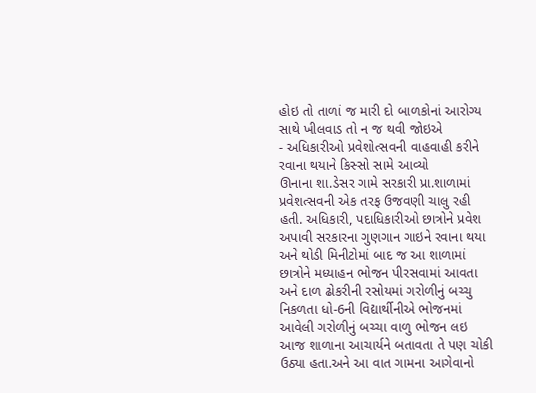હોઇ તો તાળાં જ મારી દો બાળકોનાં આરોગ્ય સાથે ખીલવાડ તો ન જ થવી જોઇએ
- અધિકારીઓ પ્રવેશોત્સવની વાહવાહી કરીને રવાના થયાને કિસ્સો સામે આવ્યો
ઊનાના શા.ડેસર ગામે સરકારી પ્રા.શાળામાં પ્રવેશત્સવની એક તરફ ઉજવણી ચાલુ રહી હતી. અધિકારી, પદાધિકારીઓ છાત્રોને પ્રવેશ અપાવી સરકારના ગુણગાન ગાઇને રવાના થયા અને થોડી મિનીટોમાં બાદ જ આ શાળામાં છાત્રોને મધ્યાહન ભોજન પીરસવામાં આવતા અને દાળ ઢોકરીની રસોયમાં ગરોળીનું બચ્ચુ નિકળતા ધો-6ની વિદ્યાર્થીનીએ ભોજનમાં આવેલી ગરોળીનું બચ્ચા વાળુ ભોજન લઇ આજ શાળાના આચાર્યને બતાવતા તે પણ ચોકી ઉઠ્યા હતા.અને આ વાત ગામના આગેવાનો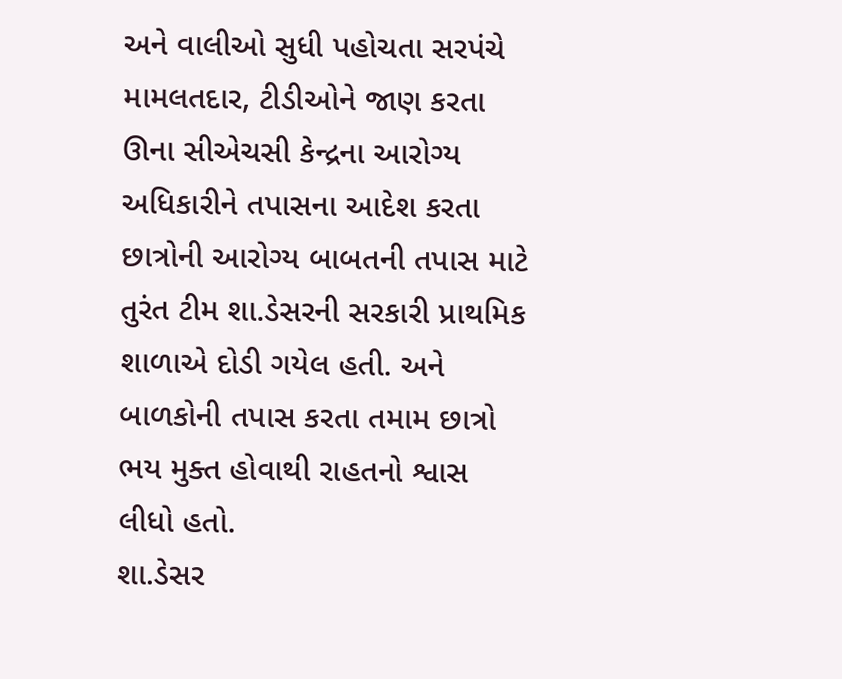અને વાલીઓ સુધી પહોચતા સરપંચે મામલતદાર, ટીડીઓને જાણ કરતા ઊના સીએચસી કેન્દ્રના આરોગ્ય અધિકારીને તપાસના આદેશ કરતા છાત્રોની આરોગ્ય બાબતની તપાસ માટે તુરંત ટીમ શા.ડેસરની સરકારી પ્રાથમિક શાળાએ દોડી ગયેલ હતી. અને બાળકોની તપાસ કરતા તમામ છાત્રો ભય મુક્ત હોવાથી રાહતનો શ્વાસ લીધો હતો.
શા.ડેસર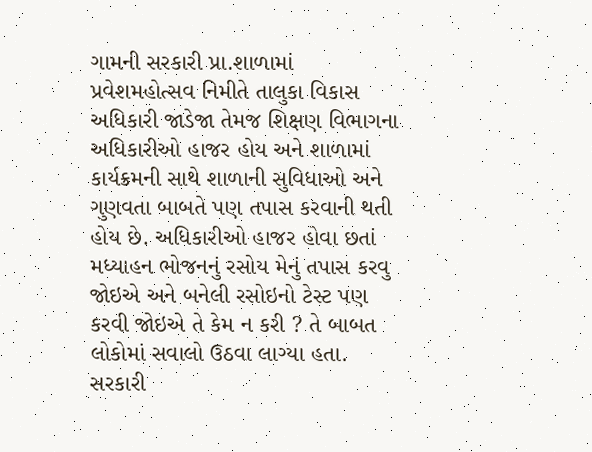ગામની સરકારી પ્રા.શાળામાં પ્રવેશમહોત્સવ નિમીતે તાલુકા વિકાસ અધિકારી જાડેજા તેમજ શિક્ષણ વિભાગના અધિકારીઓ હાજર હોય અને શાળામાં કાર્યક્રમની સાથે શાળાની સુવિધાઓ અને ગુણવતા બાબતે પણ તપાસ કરવાની થતી હોય છે. અધિકારીઓ હાજર હોવા છતાં મધ્યાહન ભોજનનું રસોય મેનું તપાસ કરવુ જોઇએ અને બનેલી રસોઇનો ટેસ્ટ પણ કરવી જોઇએ તે કેમ ન કરી ? તે બાબત લોકોમાં સવાલો ઉઠવા લાગ્યા હતા.
સરકારી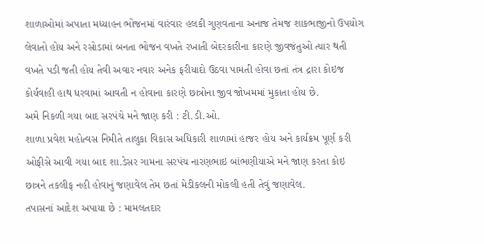શાળાઓમાં અપાતા મધ્યાહન ભોજનમાં વારંવાર હલકી ગુણવતાના અનાજ તેમજ શાકભાજીનો ઉપયોગ લેવાતો હોય અને રસોડામાં બનતા ભોજન વખતે રખાતી બેદરકારીના કારણે જીવજંતુઓ ત્યાર થતી વખતે પડી જતી હોય તેવી અવાર નવાર અનેક ફરીયાદો ઉઠવા પામતી હોવા છતાં તંત્ર દ્રારા કોઇજ કોર્યવાહી હાથ ધરવામાં આવતી ન હોવાના કારણે છાત્રોના જીવ જોખમમાં મુકાતા હોય છે.
અમે નિકળી ગયા બાદ સરપંચે મને જાણ કરી : ટી.ડી.ઓ.
શાળા પ્રવેશ મહોત્વસ નિમીતે તાલુકા વિકાસ અધિકારી શાળામાં હાજર હોય અને કાર્યક્રમ પૂર્ણ કરી ઓફીસે આવી ગયા બાદ શા.ડેસર ગામના સરપંચ નારણભાઇ બાંભણીયાએ મને જાણ કરતા કોઇ છાત્રને તકલીફ નહી હોવાનું જણાવેલ તેમ છતાં મેડીકલની મોકલી હતી તેવું જણાવેલ.
તપાસનાં આદેશ અપાયા છે : મામલતદાર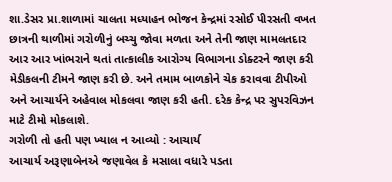શા.ડેસર પ્રા.શાળામાં ચાલતા મધ્યાહન ભોજન કેન્દ્રમાં રસોઈ પીરસતી વખત છાત્રની થાળીમાં ગરોળીનું બચ્ચુ જોવા મળતા અને તેની જાણ મામલતદાર આર આર ખાંભરાને થતાં તાત્કાલીક આરોગ્ય વિભાગના ડોક્ટરને જાણ કરી મેડીકલની ટીમને જાણ કરી છે. અને તમામ બાળકોને ચેક કરાવવા ટીપીઓ અને આચાર્યને અહેવાલ મોકલવા જાણ કરી હતી. દરેક કેન્દ્ર પર સુપરવિઝન માટે ટીમો મોકલાશે.
ગરોળી તો હતી પણ ખ્યાલ ન આવ્યો : આચાર્ય
આચાર્ય અરૂણાબેનએ જણાવેલ કે મસાલા વધારે પડતા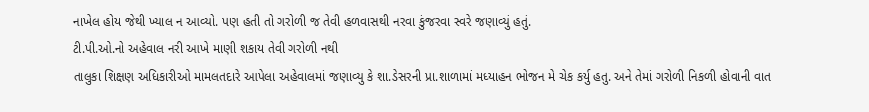નાખેલ હોય જેથી ખ્યાલ ન આવ્યો. પણ હતી તો ગરોળી જ તેવી હળવાસથી નરવા કુંજરવા સ્વરે જણાવ્યું હતું.
ટી.પી.ઓ.નો અહેવાલ નરી આખે માણી શકાય તેવી ગરોળી નથી
તાલુકા શિક્ષણ અધિકારીઓ મામલતદારે આપેલા અહેવાલમાં જણાવ્યુ કે શા.ડેસરની પ્રા.શાળામાં મધ્યાહન ભોજન મે ચેક કર્યુ હતુ. અને તેમાં ગરોળી નિકળી હોવાની વાત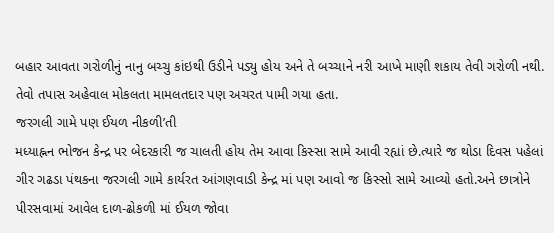બહાર આવતા ગરોળીનું નાનુ બચ્ચુ કાંઇથી ઉડીને પડ્યુ હોય અને તે બચ્ચાને નરી આખે માણી શકાય તેવી ગરોળી નથી. તેવો તપાસ અહેવાલ મોકલતા મામલતદાર પણ અચરત પામી ગયા હતા.
જરગલી ગામે પણ ઈયળ નીકળી’તી
મધ્યાહ્નન ભોજન કેન્દ્ર પર બેદરકારી જ ચાલતી હોય તેમ આવા કિસ્સા સામે આવી રહ્યાં છે.ત્યારે જ થોડા દિવસ પહેલાં ગીર ગઢડા પંથકના જરગલી ગામે કાર્યરત આંગણવાડી કેન્દ્ર માં પણ આવો જ કિસ્સો સામે આવ્યો હતો.અને છાત્રોને પીરસવામાં આવેલ દાળ-ઢોકળી માં ઈયળ જોવા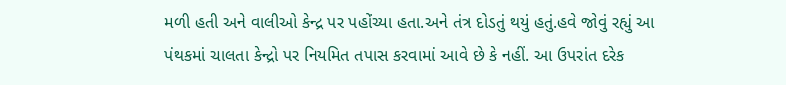મળી હતી અને વાલીઓ કેન્દ્ર પર પહોંચ્યા હતા.અને તંત્ર દોડતું થયું હતું.હવે જોવું રહ્યું આ પંથકમાં ચાલતા કેન્દ્રો પર નિયમિત તપાસ કરવામાં આવે છે કે નહીં. આ ઉપરાંત દરેક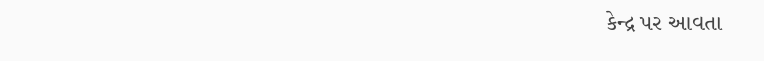કેન્દ્ર પર આવતા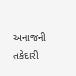અનાજની તકેદારી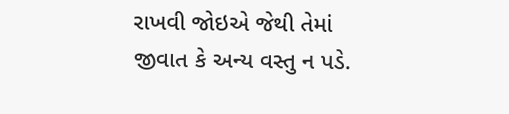રાખવી જોઇએ જેથી તેમાં જીવાત કે અન્ય વસ્તુ ન પડે.